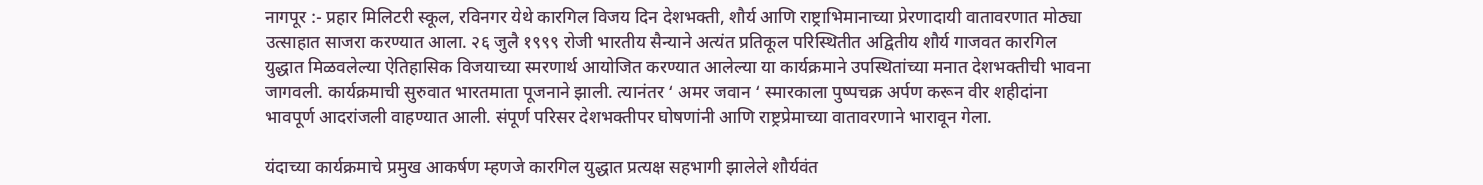नागपूर :- प्रहार मिलिटरी स्कूल, रविनगर येथे कारगिल विजय दिन देशभक्ती, शौर्य आणि राष्ट्राभिमानाच्या प्रेरणादायी वातावरणात मोठ्या उत्साहात साजरा करण्यात आला. २६ जुलै १९९९ रोजी भारतीय सैन्याने अत्यंत प्रतिकूल परिस्थितीत अद्वितीय शौर्य गाजवत कारगिल युद्धात मिळवलेल्या ऐतिहासिक विजयाच्या स्मरणार्थ आयोजित करण्यात आलेल्या या कार्यक्रमाने उपस्थितांच्या मनात देशभक्तीची भावना जागवली. कार्यक्रमाची सुरुवात भारतमाता पूजनाने झाली. त्यानंतर ‘ अमर जवान ‘ स्मारकाला पुष्पचक्र अर्पण करून वीर शहीदांना भावपूर्ण आदरांजली वाहण्यात आली. संपूर्ण परिसर देशभक्तीपर घोषणांनी आणि राष्ट्रप्रेमाच्या वातावरणाने भारावून गेला.

यंदाच्या कार्यक्रमाचे प्रमुख आकर्षण म्हणजे कारगिल युद्धात प्रत्यक्ष सहभागी झालेले शौर्यवंत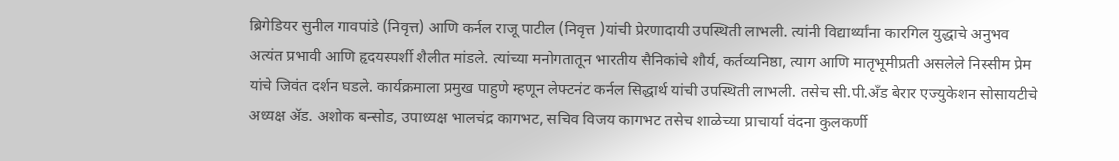ब्रिगेडियर सुनील गावपांडे (निवृत्त) आणि कर्नल राजू पाटील (निवृत्त )यांची प्रेरणादायी उपस्थिती लाभली. त्यांनी विद्यार्थ्यांना कारगिल युद्धाचे अनुभव अत्यंत प्रभावी आणि हृदयस्पर्शी शैलीत मांडले. त्यांच्या मनोगतातून भारतीय सैनिकांचे शौर्य, कर्तव्यनिष्ठा, त्याग आणि मातृभूमीप्रती असलेले निस्सीम प्रेम यांचे जिवंत दर्शन घडले. कार्यक्रमाला प्रमुख पाहुणे म्हणून लेफ्टनंट कर्नल सिद्धार्थ यांची उपस्थिती लाभली. तसेच सी.पी.अँड बेरार एज्युकेशन सोसायटीचे अध्यक्ष ॲड. अशोक बन्सोड, उपाध्यक्ष भालचंद्र कागभट, सचिव विजय कागभट तसेच शाळेच्या प्राचार्या वंदना कुलकर्णी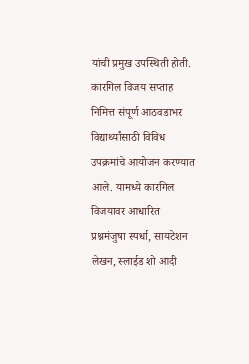यांची प्रमुख उपस्थिती होती. कारगिल विजय सप्ताह निमित्त संपूर्ण आठवडाभर विद्यार्थ्यांसाठी विविध उपक्रमांचे आयोजन करण्यात आले. यामध्ये कारगिल विजयावर आधारित प्रश्नमंजुषा स्पर्धा, सायटेशन लेखन, स्लाईड शो आदी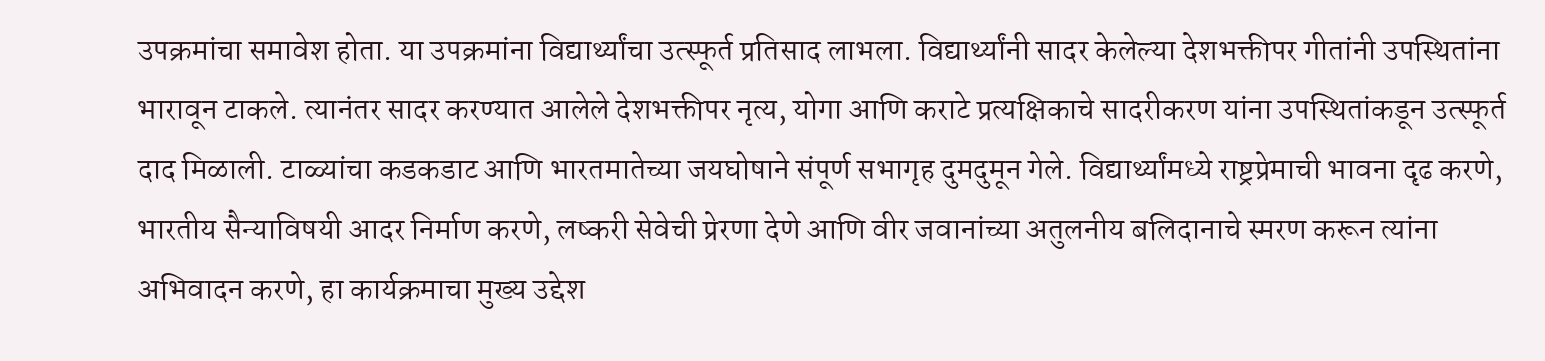उपक्रमांचा समावेश होता. या उपक्रमांना विद्यार्थ्यांचा उत्स्फूर्त प्रतिसाद लाभला. विद्यार्थ्यांनी सादर केलेल्या देशभक्तीपर गीतांनी उपस्थितांना भारावून टाकले. त्यानंतर सादर करण्यात आलेले देशभक्तीपर नृत्य, योगा आणि कराटे प्रत्यक्षिकाचे सादरीकरण यांना उपस्थितांकडून उत्स्फूर्त दाद मिळाली. टाळ्यांचा कडकडाट आणि भारतमातेच्या जयघोषाने संपूर्ण सभागृह दुमदुमून गेले. विद्यार्थ्यांमध्ये राष्ट्रप्रेमाची भावना दृढ करणे, भारतीय सैन्याविषयी आदर निर्माण करणे, लष्करी सेवेची प्रेरणा देणे आणि वीर जवानांच्या अतुलनीय बलिदानाचे स्मरण करून त्यांना अभिवादन करणे, हा कार्यक्रमाचा मुख्य उद्देश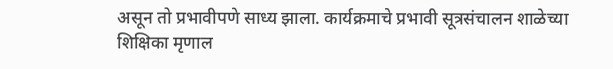असून तो प्रभावीपणे साध्य झाला. कार्यक्रमाचे प्रभावी सूत्रसंचालन शाळेच्या शिक्षिका मृणाल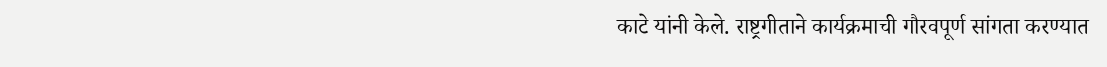काटे यांनी केले. राष्ट्रगीताने कार्यक्रमाची गौरवपूर्ण सांगता करण्यात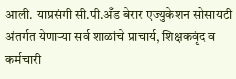आली. याप्रसंगी सी.पी.अँड बेरार एज्युकेशन सोसायटी अंतर्गत येणाऱ्या सर्व शाळांचे प्राचार्य, शिक्षकवृंद व कर्मचारी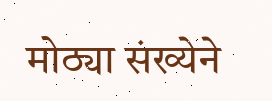मोठ्या संख्येने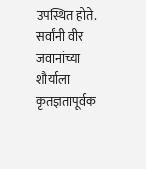उपस्थित होते. सर्वांनी वीर जवानांच्या शौर्याला कृतज्ञतापूर्वक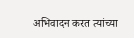अभिवादन करत त्यांच्या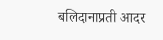बलिदानाप्रती आदर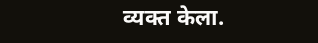व्यक्त केला.